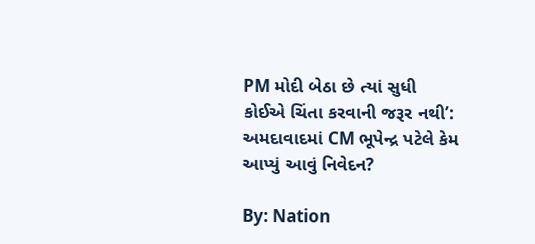PM મોદી બેઠા છે ત્યાં સુધી કોઈએ ચિંતા કરવાની જરૂર નથી’: અમદાવાદમાં CM ભૂપેન્દ્ર પટેલે કેમ આપ્યું આવું નિવેદન?

By: Nation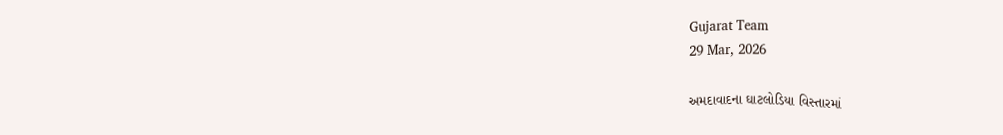Gujarat Team
29 Mar, 2026

અમદાવાદના ઘાટલોડિયા વિસ્તારમાં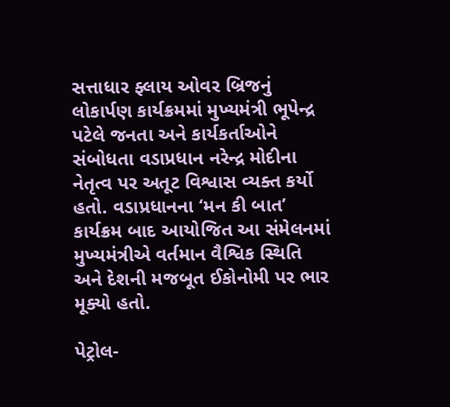સત્તાધાર ફ્લાય ઓવર બ્રિજનું લોકાર્પણ કાર્યક્રમમાં મુખ્યમંત્રી ભૂપેન્દ્ર પટેલે જનતા અને કાર્યકર્તાઓને સંબોધતા વડાપ્રધાન નરેન્દ્ર મોદીના નેતૃત્વ પર અતૂટ વિશ્વાસ વ્યક્ત કર્યો હતો. વડાપ્રધાનના ‘મન કી બાત’ કાર્યક્રમ બાદ આયોજિત આ સંમેલનમાં મુખ્યમંત્રીએ વર્તમાન વૈશ્વિક સ્થિતિ અને દેશની મજબૂત ઈકોનોમી પર ભાર મૂક્યો હતો.

પેટ્રોલ-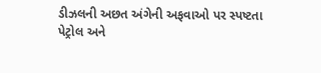ડીઝલની અછત અંગેની અફવાઓ પર સ્પષ્ટતા
પેટ્રોલ અને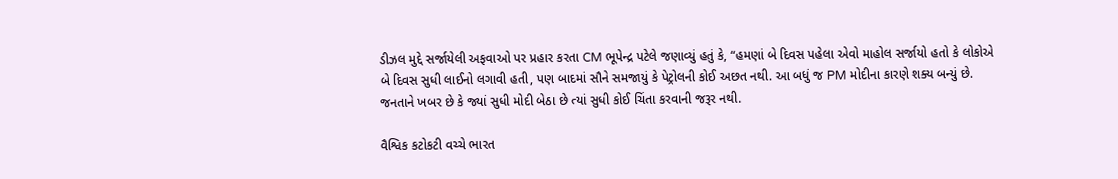ડીઝલ મુદ્દે સર્જાયેલી અફવાઓ પર પ્રહાર કરતા CM ભૂપેન્દ્ર પટેલે જણાવ્યું હતું કે, “હમણાં બે દિવસ પહેલા એવો માહોલ સર્જાયો હતો કે લોકોએ બે દિવસ સુધી લાઈનો લગાવી હતી, પણ બાદમાં સૌને સમજાયું કે પેટ્રોલની કોઈ અછત નથી. આ બધું જ PM મોદીના કારણે શક્ય બન્યું છે. જનતાને ખબર છે કે જ્યાં સુધી મોદી બેઠા છે ત્યાં સુધી કોઈ ચિંતા કરવાની જરૂર નથી.

વૈશ્વિક કટોકટી વચ્ચે ભારત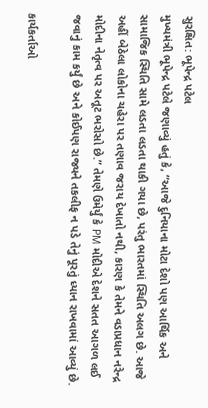સુરક્ષિત: ભૂપેન્દ્ર પટેલ
મુખ્યમંત્રી ભૂપેન્દ્ર પટેલે જણાવ્યું હતું કે, “આજે દુનિયાના મોટા દેશો પણ આર્થિક અને સામાજિક સ્થિતિ સામે લડતા લડતા થાકી ગયા છે, પરંતુ ભારતમાં સ્થિતિ અલગ છે. આજે અહીં બેઠેલા લોકોના ચહેરા પર તણાવ જરાય દેખાતો નથી, કારણ કે તેમને વડાપ્રધાન નરેન્દ્ર મોદીના નેતૃત્વ પર અતૂટ ભરોસો છે.” તેમણે ઉમેર્યું કે PM મોદીએ દેશને સતત આગળ લઈ જવાનું કામ કર્યું છે અને કોઈપણ રાજ્યને તકલીફ ન પડે તેનું પૂરતું ધ્યાન રાખવામાં આવ્યું છે.

કાર્યકર્તાઓ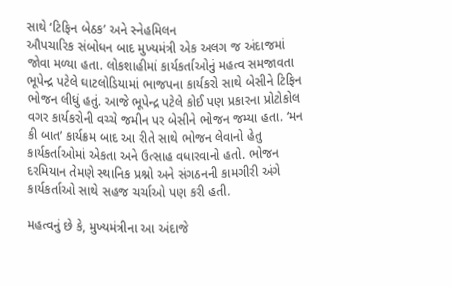સાથે ‘ટિફિન બેઠક’ અને સ્નેહમિલન
ઔપચારિક સંબોધન બાદ મુખ્યમંત્રી એક અલગ જ અંદાજમાં જોવા મળ્યા હતા. લોકશાહીમાં કાર્યકર્તાઓનું મહત્વ સમજાવતા ભૂપેન્દ્ર પટેલે ઘાટલોડિયામાં ભાજપના કાર્યકરો સાથે બેસીને ટિફિન ભોજન લીધું હતું. આજે ભૂપેન્દ્ર પટેલે કોઈ પણ પ્રકારના પ્રોટોકોલ વગર કાર્યકરોની વચ્ચે જમીન પર બેસીને ભોજન જમ્યા હતા. ‘મન કી બાત’ કાર્યક્રમ બાદ આ રીતે સાથે ભોજન લેવાનો હેતુ કાર્યકર્તાઓમાં એકતા અને ઉત્સાહ વધારવાનો હતો. ભોજન દરમિયાન તેમણે સ્થાનિક પ્રશ્નો અને સંગઠનની કામગીરી અંગે કાર્યકર્તાઓ સાથે સહજ ચર્ચાઓ પણ કરી હતી.

મહત્વનું છે કે, મુખ્યમંત્રીના આ અંદાજે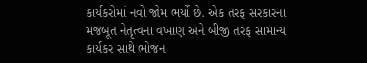કાર્યકરોમાં નવો જોમ ભર્યો છે. એક તરફ સરકારના મજબૂત નેતૃત્વના વખાણ અને બીજી તરફ સામાન્ય કાર્યકર સાથે ભોજન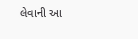લેવાની આ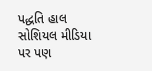પદ્ધતિ હાલ સોશિયલ મીડિયા પર પણ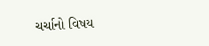ચર્ચાનો વિષય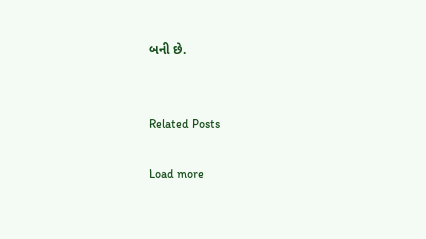બની છે.


Related Posts

Load more